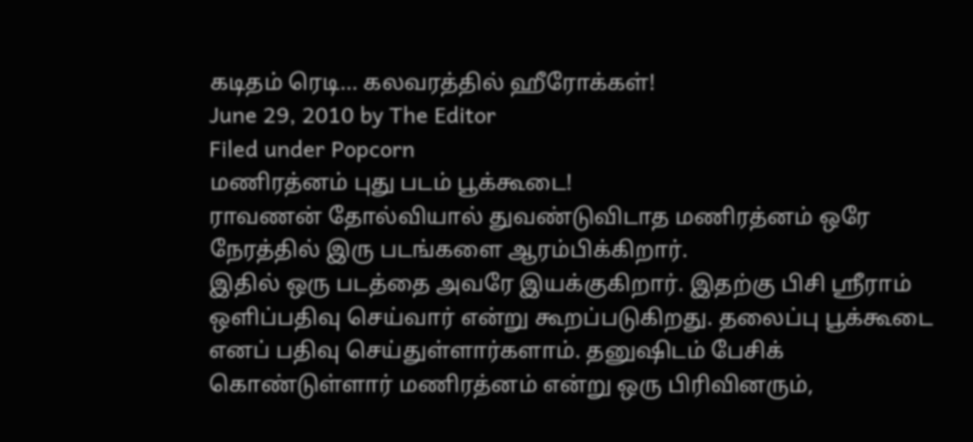கடிதம் ரெடி… கலவரத்தில் ஹீரோக்கள்!
June 29, 2010 by The Editor
Filed under Popcorn
மணிரத்னம் புது படம் பூக்கூடை!
ராவணன் தோல்வியால் துவண்டுவிடாத மணிரத்னம் ஒரே நேரத்தில் இரு படங்களை ஆரம்பிக்கிறார்.
இதில் ஒரு படத்தை அவரே இயக்குகிறார். இதற்கு பிசி ஸ்ரீராம் ஒளிப்பதிவு செய்வார் என்று கூறப்படுகிறது. தலைப்பு பூக்கூடை எனப் பதிவு செய்துள்ளார்களாம். தனுஷிடம் பேசிக் கொண்டுள்ளார் மணிரத்னம் என்று ஒரு பிரிவினரும்,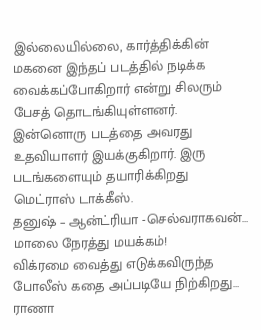இல்லையில்லை, கார்த்திக்கின் மகனை இந்தப் படத்தில் நடிக்க வைக்கப்போகிறார் என்று சிலரும் பேசத் தொடங்கியுள்ளனர்.
இன்னொரு படத்தை அவரது உதவியாளர் இயக்குகிறார். இரு படங்களையும் தயாரிக்கிறது மெட்ராஸ் டாக்கீஸ்.
தனுஷ் – ஆன்ட்ரியா -செல்வராகவன்… மாலை நேரத்து மயக்கம்!
விக்ரமை வைத்து எடுக்கவிருந்த போலீஸ் கதை அப்படியே நிற்கிறது… ராணா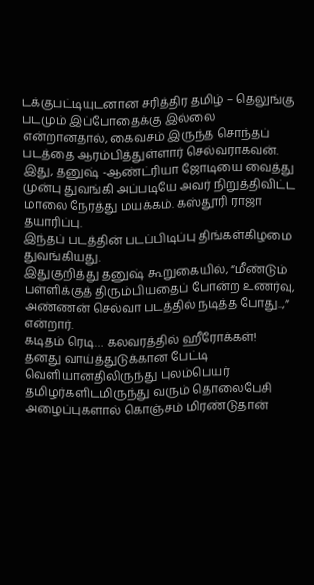டக்குபட்டியுடனான சரித்திர தமிழ் – தெலுங்கு படமும் இப்போதைக்கு இல்லை என்றானதால், கைவசம் இருந்த சொந்தப் படத்தை ஆரம்பித்துள்ளார் செல்வராகவன்.
இது, தனுஷ் -ஆண்ட்ரியா ஜோடியை வைத்து முன்பு துவங்கி அப்படியே அவர் நிறுத்திவிட்ட மாலை நேரத்து மயக்கம். கஸ்தூரி ராஜா தயாரிப்பு.
இந்தப் படத்தின் படப்பிடிப்பு திங்கள்கிழமை துவங்கியது.
இதுகுறித்து தனுஷ் கூறுகையில், “மீண்டும் பள்ளிக்குத் திரும்பியதைப் போன்ற உணர்வு, அண்ணன் செல்வா படத்தில் நடித்த போது..,” என்றார்.
கடிதம் ரெடி… கலவரத்தில் ஹீரோக்கள்!
தனது வாய்த்துடுக்கான பேட்டி வெளியானதிலிருந்து புலம்பெயர் தமிழர்களிடமிருந்து வரும் தொலைபேசி அழைப்புகளால் கொஞ்சம் மிரண்டுதான்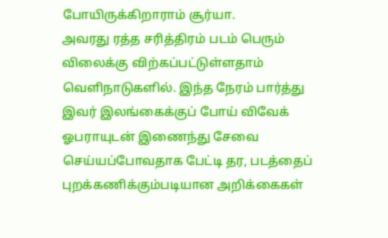போயிருக்கிறாராம் சூர்யா.
அவரது ரத்த சரித்திரம் படம் பெரும் விலைக்கு விற்கப்பட்டுள்ளதாம் வெளிநாடுகளில். இந்த நேரம் பார்த்து இவர் இலங்கைக்குப் போய் விவேக் ஓபராயுடன் இணைந்து சேவை செய்யப்போவதாக பேட்டி தர, படத்தைப் புறக்கணிக்கும்படியான அறிக்கைகள்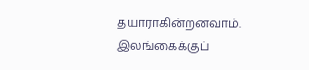தயாராகின்றனவாம்.
இலங்கைக்குப்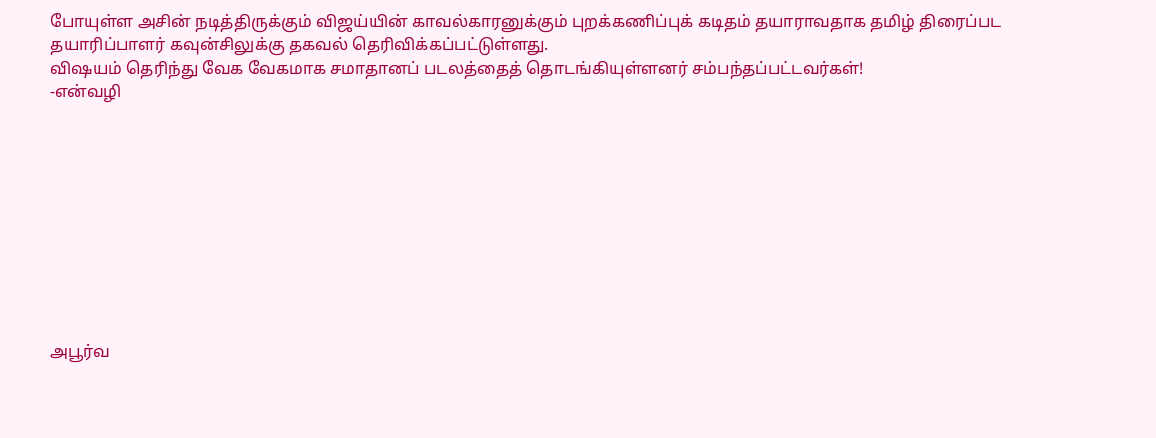போயுள்ள அசின் நடித்திருக்கும் விஜய்யின் காவல்காரனுக்கும் புறக்கணிப்புக் கடிதம் தயாராவதாக தமிழ் திரைப்பட தயாரிப்பாளர் கவுன்சிலுக்கு தகவல் தெரிவிக்கப்பட்டுள்ளது.
விஷயம் தெரிந்து வேக வேகமாக சமாதானப் படலத்தைத் தொடங்கியுள்ளனர் சம்பந்தப்பட்டவர்கள்!
-என்வழி










அபூர்வ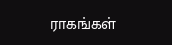ராகங்கள்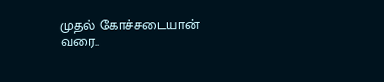முதல் கோச்சடையான் வரை..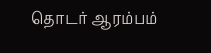தொடர் ஆரம்பம்